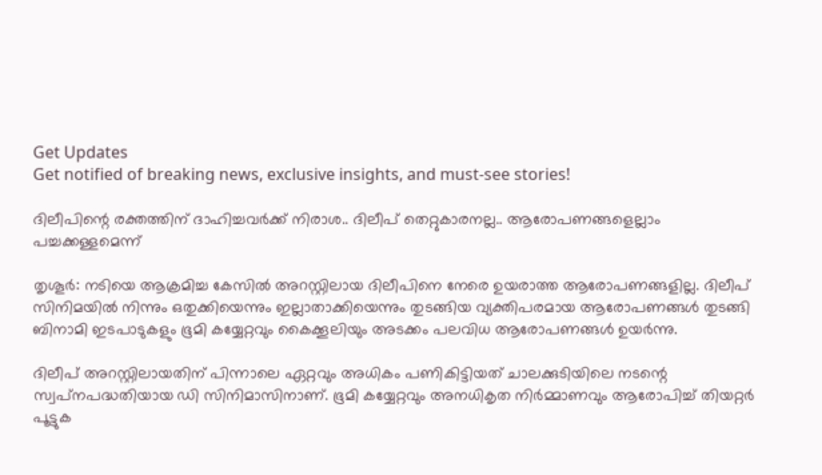Get Updates
Get notified of breaking news, exclusive insights, and must-see stories!

ദിലീപിന്റെ രക്തത്തിന് ദാഹിച്ചവർക്ക് നിരാശ.. ദിലീപ് തെറ്റുകാരനല്ല.. ആരോപണങ്ങളെല്ലാം പച്ചക്കള്ളമെന്ന്

തൃശൂര്‍: നടിയെ ആക്രമിച്ച കേസില്‍ അറസ്റ്റിലായ ദിലീപിനെ നേരെ ഉയരാത്ത ആരോപണങ്ങളില്ല. ദിലീപ് സിനിമയില്‍ നിന്നും ഒതുക്കിയെന്നും ഇല്ലാതാക്കിയെന്നും തുടങ്ങിയ വ്യക്തിപരമായ ആരോപണങ്ങള്‍ തുടങ്ങി ബിനാമി ഇടപാടുകളും ഭൂമി കയ്യേറ്റവും കൈക്കൂലിയും അടക്കം പലവിധ ആരോപണങ്ങള്‍ ഉയര്‍ന്നു.

ദിലീപ് അറസ്റ്റിലായതിന് പിന്നാലെ ഏറ്റവും അധികം പണികിട്ടിയത് ചാലക്കുടിയിലെ നടന്റെ സ്വപ്‌നപദ്ധതിയായ ഡി സിനിമാസിനാണ്. ഭൂമി കയ്യേറ്റവും അനധികൃത നിര്‍മ്മാണവും ആരോപിച്ച് തിയറ്റര്‍ പൂട്ടുക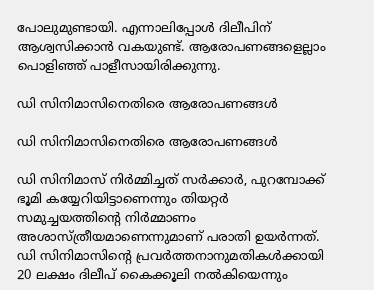പോലുമുണ്ടായി. എന്നാലിപ്പോള്‍ ദിലീപിന് ആശ്വസിക്കാന്‍ വകയുണ്ട്. ആരോപണങ്ങളെല്ലാം പൊളിഞ്ഞ് പാളീസായിരിക്കുന്നു.

ഡി സിനിമാസിനെതിരെ ആരോപണങ്ങൾ

ഡി സിനിമാസിനെതിരെ ആരോപണങ്ങൾ

ഡി സിനിമാസ് നിര്‍മ്മിച്ചത് സര്‍ക്കാര്‍, പുറമ്പോക്ക് ഭൂമി കയ്യേറിയിട്ടാണെന്നും തിയറ്റര്‍ സമുച്ചയത്തിന്റെ നിര്‍മ്മാണം അശാസ്ത്രീയമാണെന്നുമാണ് പരാതി ഉയര്‍ന്നത്. ഡി സിനിമാസിന്റെ പ്രവര്‍ത്തനാനുമതികള്‍ക്കായി 20 ലക്ഷം ദിലീപ് കൈക്കൂലി നല്‍കിയെന്നും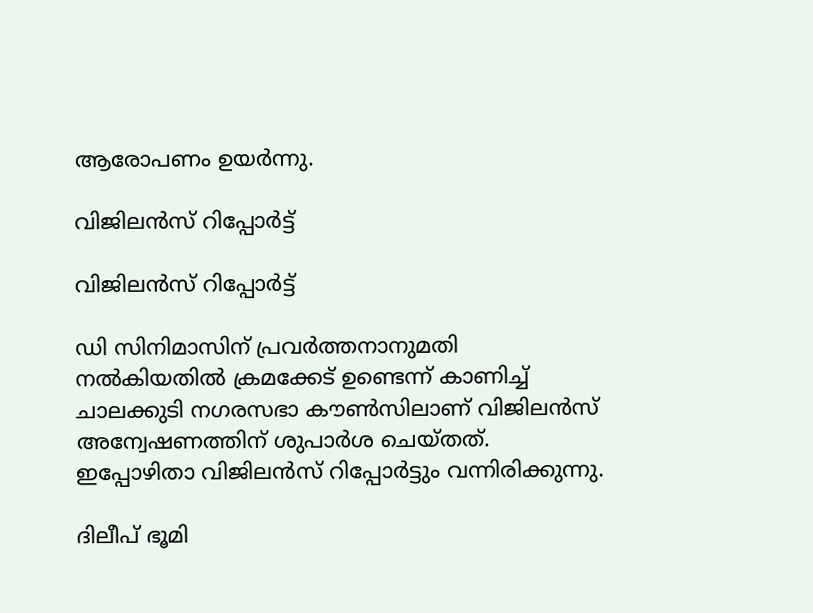ആരോപണം ഉയര്‍ന്നു.

വിജിലൻസ് റിപ്പോർട്ട്

വിജിലൻസ് റിപ്പോർട്ട്

ഡി സിനിമാസിന് പ്രവര്‍ത്തനാനുമതി നല്‍കിയതില്‍ ക്രമക്കേട് ഉണ്ടെന്ന് കാണിച്ച് ചാലക്കുടി നഗരസഭാ കൗണ്‍സിലാണ് വിജിലന്‍സ് അന്വേഷണത്തിന് ശുപാര്‍ശ ചെയ്തത്. ഇപ്പോഴിതാ വിജിലന്‍സ് റിപ്പോര്‍ട്ടും വന്നിരിക്കുന്നു.

ദിലീപ് ഭൂമി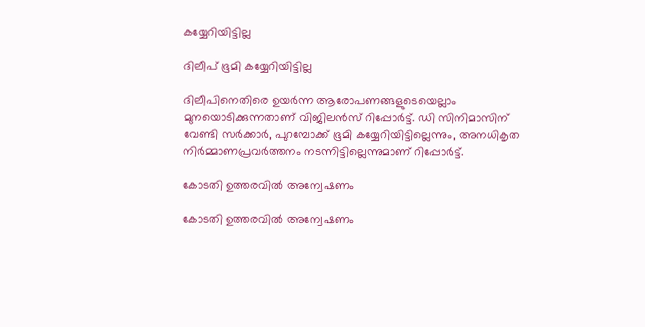കയ്യേറിയിട്ടില്ല

ദിലീപ് ഭൂമി കയ്യേറിയിട്ടില്ല

ദിലീപിനെതിരെ ഉയര്‍ന്ന ആരോപണങ്ങളുടെയെല്ലാം മുനയൊടിക്കുന്നതാണ് വിജിലന്‍സ് റിപ്പോര്‍ട്ട്. ഡി സിനിമാസിന് വേണ്ടി സര്‍ക്കാര്‍, പുറമ്പോക്ക് ഭൂമി കയ്യേറിയിട്ടില്ലെന്നും, അനധികൃത നിര്‍മ്മാണപ്രവര്‍ത്തനം നടന്നിട്ടില്ലെന്നുമാണ് റിപ്പോര്‍ട്ട്.

കോടതി ഉത്തരവിൽ അന്വേഷണം

കോടതി ഉത്തരവിൽ അന്വേഷണം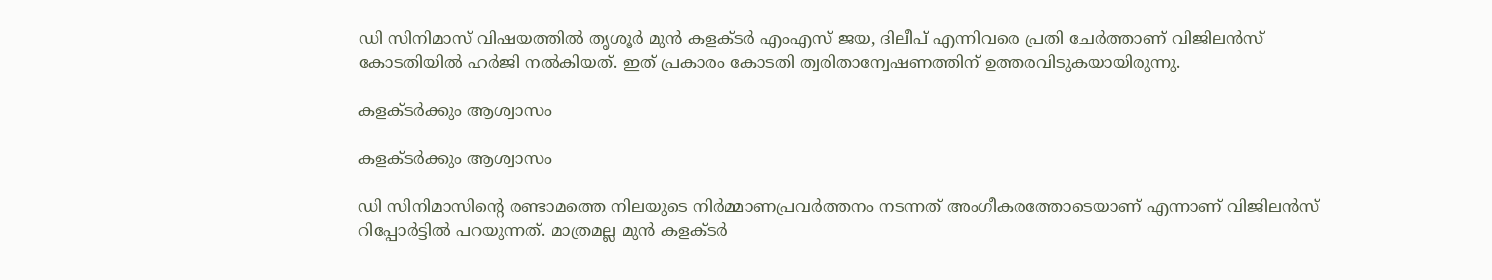ഡി സിനിമാസ് വിഷയത്തില്‍ തൃശൂര്‍ മുന്‍ കളക്ടര്‍ എംഎസ് ജയ, ദിലീപ് എന്നിവരെ പ്രതി ചേര്‍ത്താണ് വിജിലന്‍സ് കോടതിയില്‍ ഹര്‍ജി നല്‍കിയത്. ഇത് പ്രകാരം കോടതി ത്വരിതാന്വേഷണത്തിന് ഉത്തരവിടുകയായിരുന്നു.

കളക്ടർക്കും ആശ്വാസം

കളക്ടർക്കും ആശ്വാസം

ഡി സിനിമാസിന്റെ രണ്ടാമത്തെ നിലയുടെ നിര്‍മ്മാണപ്രവര്‍ത്തനം നടന്നത് അംഗീകരത്തോടെയാണ് എന്നാണ് വിജിലന്‍സ് റിപ്പോര്‍ട്ടില്‍ പറയുന്നത്. മാത്രമല്ല മുന്‍ കളക്ടര്‍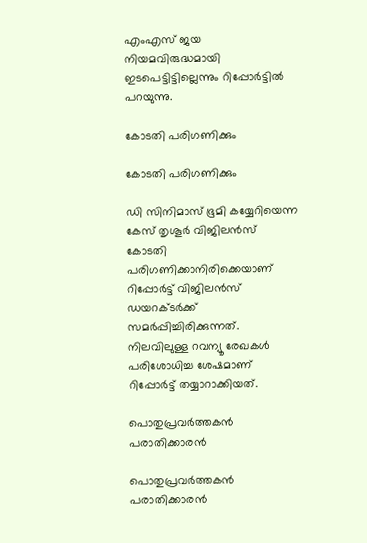എംഎസ് ജയ നിയമവിരുദ്ധമായി ഇടപെട്ടിട്ടില്ലെന്നും റിപ്പോര്‍ട്ടില്‍ പറയുന്നു.

കോടതി പരിഗണിക്കും

കോടതി പരിഗണിക്കും

ഡി സിനിമാസ് ഭൂമി കയ്യേറിയെന്ന കേസ് തൃശൂര്‍ വിജിലന്‍സ് കോടതി പരിഗണിക്കാനിരിക്കെയാണ് റിപ്പോര്‍ട്ട് വിജിലന്‍സ് ഡയറക്ടര്‍ക്ക് സമര്‍പ്പിച്ചിരിക്കുന്നത്. നിലവിലുള്ള റവന്യൂ രേഖകള്‍ പരിശോധിച്ച ശേഷമാണ് റിപ്പോര്‍ട്ട് തയ്യാറാക്കിയത്.

പൊതുപ്രവർത്തകൻ പരാതിക്കാരൻ

പൊതുപ്രവർത്തകൻ പരാതിക്കാരൻ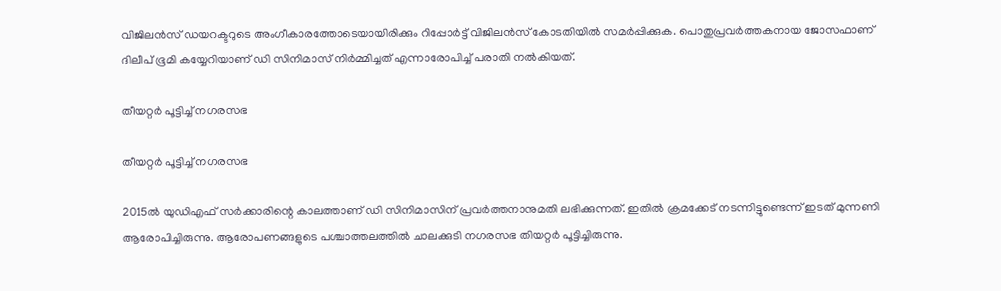വിജിലന്‍സ് ഡയറക്ടറുടെ അംഗീകാരത്തോടെയായിരിക്കും റിപ്പോര്‍ട്ട് വിജിലന്‍സ് കോടതിയില്‍ സമര്‍പ്പിക്കുക. പൊതുപ്രവര്‍ത്തകനായ ജോസഫാണ് ദിലീപ് ഭൂമി കയ്യേറിയാണ് ഡി സിനിമാസ് നിര്‍മ്മിച്ചത് എന്നാരോപിച്ച് പരാതി നല്‍കിയത്.

തീയറ്റർ പൂട്ടിച്ച് നഗരസഭ

തീയറ്റർ പൂട്ടിച്ച് നഗരസഭ

2015ല്‍ യുഡിഎഫ് സര്‍ക്കാരിന്റെ കാലത്താണ് ഡി സിനിമാസിന് പ്രവര്‍ത്തനാനുമതി ലഭിക്കുന്നത്. ഇതില്‍ ക്രമക്കേട് നടന്നിട്ടുണ്ടെന്ന് ഇടത് മുന്നണി ആരോപിച്ചിരുന്നു. ആരോപണങ്ങളുടെ പശ്ചാത്തലത്തില്‍ ചാലക്കുടി നഗരസഭ തിയറ്റര്‍ പൂട്ടിച്ചിരുന്നു.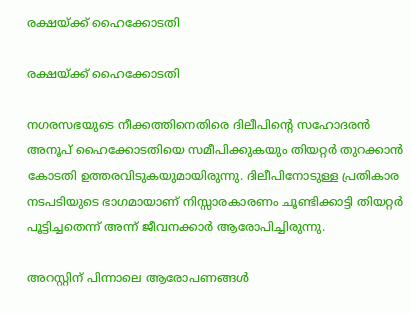രക്ഷയ്ക്ക് ഹൈക്കോടതി

രക്ഷയ്ക്ക് ഹൈക്കോടതി

നഗരസഭയുടെ നീക്കത്തിനെതിരെ ദിലീപിന്റെ സഹോദരന്‍ അനൂപ് ഹൈക്കോടതിയെ സമീപിക്കുകയും തിയറ്റര്‍ തുറക്കാന്‍ കോടതി ഉത്തരവിടുകയുമായിരുന്നു. ദിലീപിനോടുള്ള പ്രതികാര നടപടിയുടെ ഭാഗമായാണ് നിസ്സാരകാരണം ചൂണ്ടിക്കാട്ടി തിയറ്റര്‍ പൂട്ടിച്ചതെന്ന് അന്ന് ജീവനക്കാര്‍ ആരോപിച്ചിരുന്നു.

അറസ്റ്റിന് പിന്നാലെ ആരോപണങ്ങൾ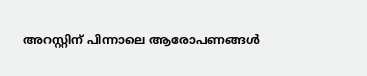അറസ്റ്റിന് പിന്നാലെ ആരോപണങ്ങൾ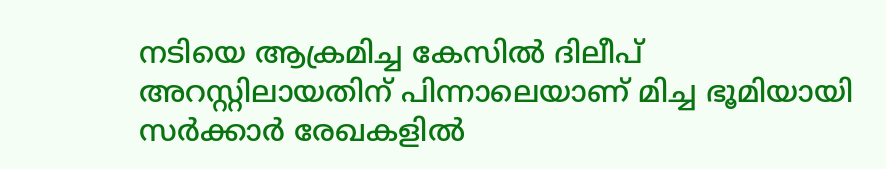നടിയെ ആക്രമിച്ച കേസില്‍ ദിലീപ് അറസ്റ്റിലായതിന് പിന്നാലെയാണ് മിച്ച ഭൂമിയായി സര്‍ക്കാര്‍ രേഖകളില്‍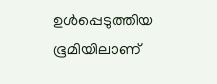ഉള്‍പ്പെടുത്തിയ ഭൂമിയിലാണ്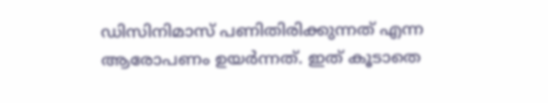ഡിസിനിമാസ് പണിതിരിക്കുന്നത് എന്ന ആരോപണം ഉയര്‍ന്നത്. ഇത് കൂടാതെ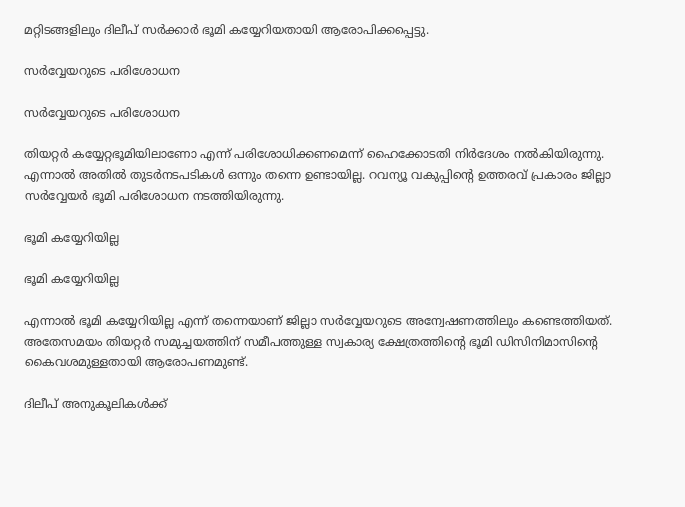മറ്റിടങ്ങളിലും ദിലീപ് സര്‍ക്കാര്‍ ഭൂമി കയ്യേറിയതായി ആരോപിക്കപ്പെട്ടു.

സർവ്വേയറുടെ പരിശോധന

സർവ്വേയറുടെ പരിശോധന

തിയറ്റര്‍ കയ്യേറ്റഭൂമിയിലാണോ എന്ന് പരിശോധിക്കണമെന്ന് ഹൈക്കോടതി നിര്‍ദേശം നല്‍കിയിരുന്നു. എന്നാല്‍ അതില്‍ തുടര്‍നടപടികള്‍ ഒന്നും തന്നെ ഉണ്ടായില്ല. റവന്യൂ വകുപ്പിന്റെ ഉത്തരവ് പ്രകാരം ജില്ലാ സര്‍വ്വേയര്‍ ഭൂമി പരിശോധന നടത്തിയിരുന്നു.

ഭൂമി കയ്യേറിയില്ല

ഭൂമി കയ്യേറിയില്ല

എന്നാല്‍ ഭൂമി കയ്യേറിയില്ല എന്ന് തന്നെയാണ് ജില്ലാ സര്‍വ്വേയറുടെ അന്വേഷണത്തിലും കണ്ടെത്തിയത്. അതേസമയം തിയറ്റര്‍ സമുച്ചയത്തിന് സമീപത്തുള്ള സ്വകാര്യ ക്ഷേത്രത്തിന്റെ ഭൂമി ഡിസിനിമാസിന്റെ കൈവശമുള്ളതായി ആരോപണമുണ്ട്.

ദിലീപ് അനുകൂലികൾക്ക്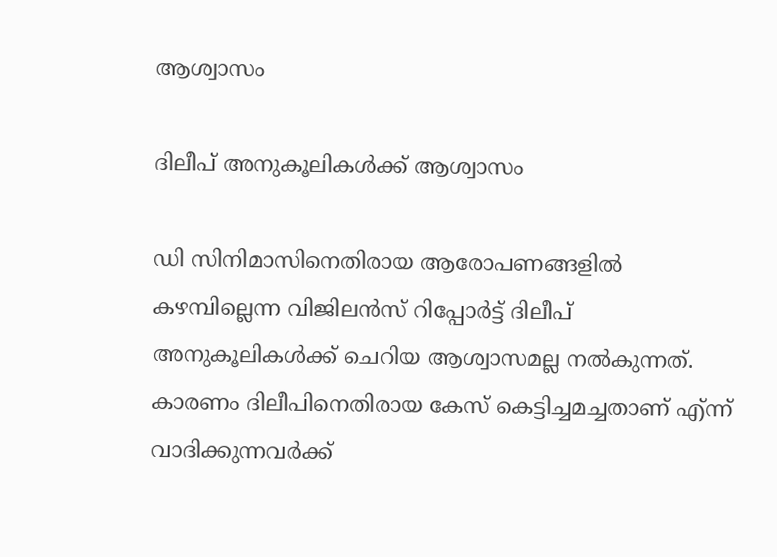ആശ്വാസം

ദിലീപ് അനുകൂലികൾക്ക് ആശ്വാസം

ഡി സിനിമാസിനെതിരായ ആരോപണങ്ങളില്‍ കഴമ്പില്ലെന്ന വിജിലന്‍സ് റിപ്പോര്‍ട്ട് ദിലീപ് അനുകൂലികള്‍ക്ക് ചെറിയ ആശ്വാസമല്ല നല്‍കുന്നത്. കാരണം ദിലീപിനെതിരായ കേസ് കെട്ടിച്ചമച്ചതാണ് എ്ന്ന് വാദിക്കുന്നവര്‍ക്ക്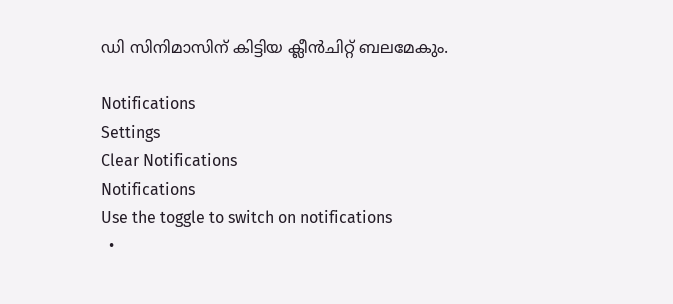ഡി സിനിമാസിന് കിട്ടിയ ക്ലീന്‍ചിറ്റ് ബലമേകും.

Notifications
Settings
Clear Notifications
Notifications
Use the toggle to switch on notifications
  •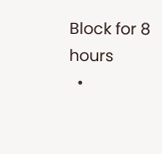Block for 8 hours
  •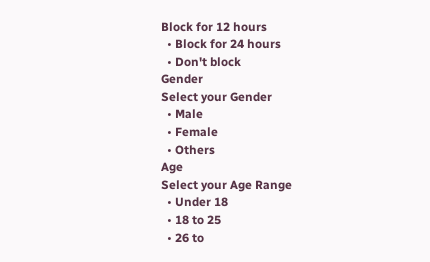Block for 12 hours
  • Block for 24 hours
  • Don't block
Gender
Select your Gender
  • Male
  • Female
  • Others
Age
Select your Age Range
  • Under 18
  • 18 to 25
  • 26 to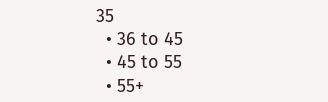35
  • 36 to 45
  • 45 to 55
  • 55+